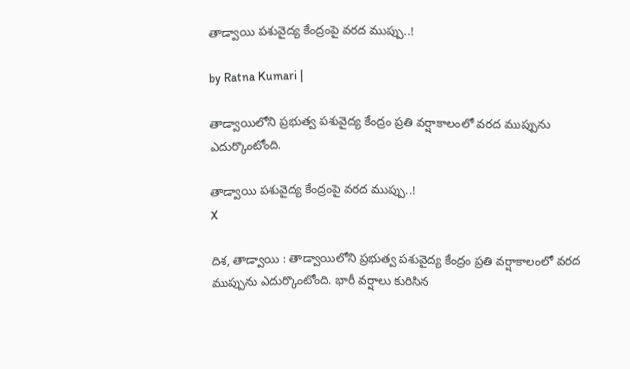తాడ్వాయి పశువైద్య కేంద్రంపై వరద ముప్పు..!

by Ratna Kumari |

తాడ్వాయిలోని ప్రభుత్వ పశువైద్య కేంద్రం ప్రతి వర్షాకాలంలో వరద ముప్పును ఎదుర్కొంటోంది.

తాడ్వాయి పశువైద్య కేంద్రంపై వరద ముప్పు..!
X

దిశ, తాడ్వాయి : తాడ్వాయిలోని ప్రభుత్వ పశువైద్య కేంద్రం ప్రతి వర్షాకాలంలో వరద ముప్పును ఎదుర్కొంటోంది. భారీ వర్షాలు కురిసిన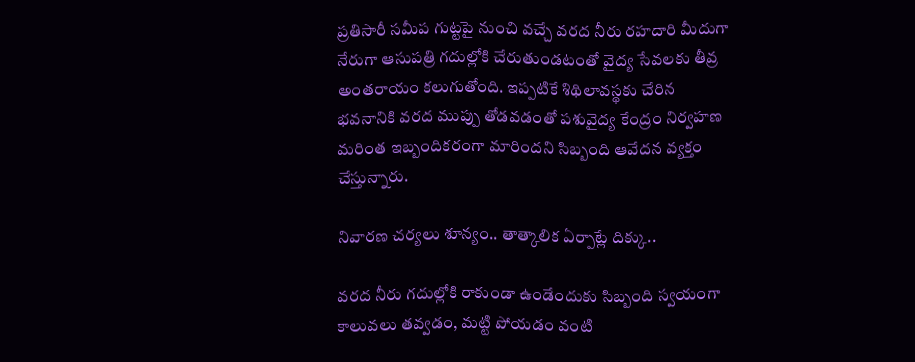ప్రతిసారీ సమీప గుట్టపై నుంచి వచ్చే వరద నీరు రహదారి మీదుగా నేరుగా ఆసుపత్రి గదుల్లోకి చేరుతుండటంతో వైద్య సేవలకు తీవ్ర అంతరాయం కలుగుతోంది. ఇప్పటికే శిథిలావస్థకు చేరిన భవనానికి వరద ముప్పు తోడవడంతో పశువైద్య కేంద్రం నిర్వహణ మరింత ఇబ్బందికరంగా మారిందని సిబ్బంది ఆవేదన వ్యక్తం చేస్తున్నారు.

నివారణ చర్యలు శూన్యం.. తాత్కాలిక ఏర్పాట్లే దిక్కు..

వరద నీరు గదుల్లోకి రాకుండా ఉండేందుకు సిబ్బంది స్వయంగా కాలువలు తవ్వడం, మట్టి పోయడం వంటి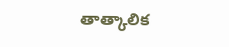తాత్కాలిక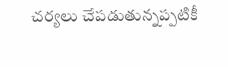చర్యలు చేపడుతున్నప్పటికీ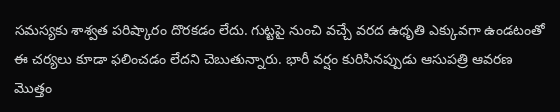సమస్యకు శాశ్వత పరిష్కారం దొరకడం లేదు. గుట్టపై నుంచి వచ్చే వరద ఉధృతి ఎక్కువగా ఉండటంతో ఈ చర్యలు కూడా ఫలించడం లేదని చెబుతున్నారు. భారీ వర్షం కురిసినప్పుడు ఆసుపత్రి ఆవరణ మొత్తం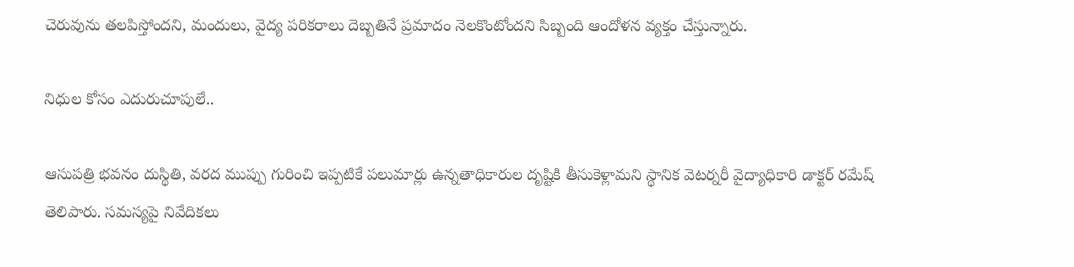చెరువును తలపిస్తోందని, మందులు, వైద్య పరికరాలు దెబ్బతినే ప్రమాదం నెలకొంటోందని సిబ్బంది ఆందోళన వ్యక్తం చేస్తున్నారు.

నిధుల కోసం ఎదురుచూపులే..

ఆసుపత్రి భవనం దుస్థితి, వరద ముప్పు గురించి ఇప్పటికే పలుమార్లు ఉన్నతాధికారుల దృష్టికి తీసుకెళ్లామని స్థానిక వెటర్నరీ వైద్యాధికారి డాక్టర్ రమేష్ తెలిపారు. సమస్యపై నివేదికలు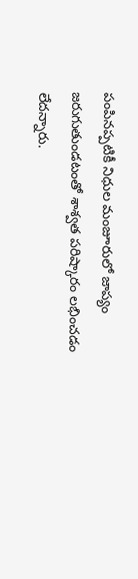పంపినప్పటికీ నిధుల మంజూరులో జాప్యం జరుగుతుండటంతో శాశ్వత పరిష్కారం లభించడం లేదన్నారు.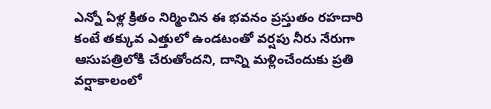ఎన్నో ఏళ్ల క్రితం నిర్మించిన ఈ భవనం ప్రస్తుతం రహదారి కంటే తక్కువ ఎత్తులో ఉండటంతో వర్షపు నీరు నేరుగా ఆసుపత్రిలోకి చేరుతోందని, దాన్ని మళ్లించేందుకు ప్రతి వర్షాకాలంలో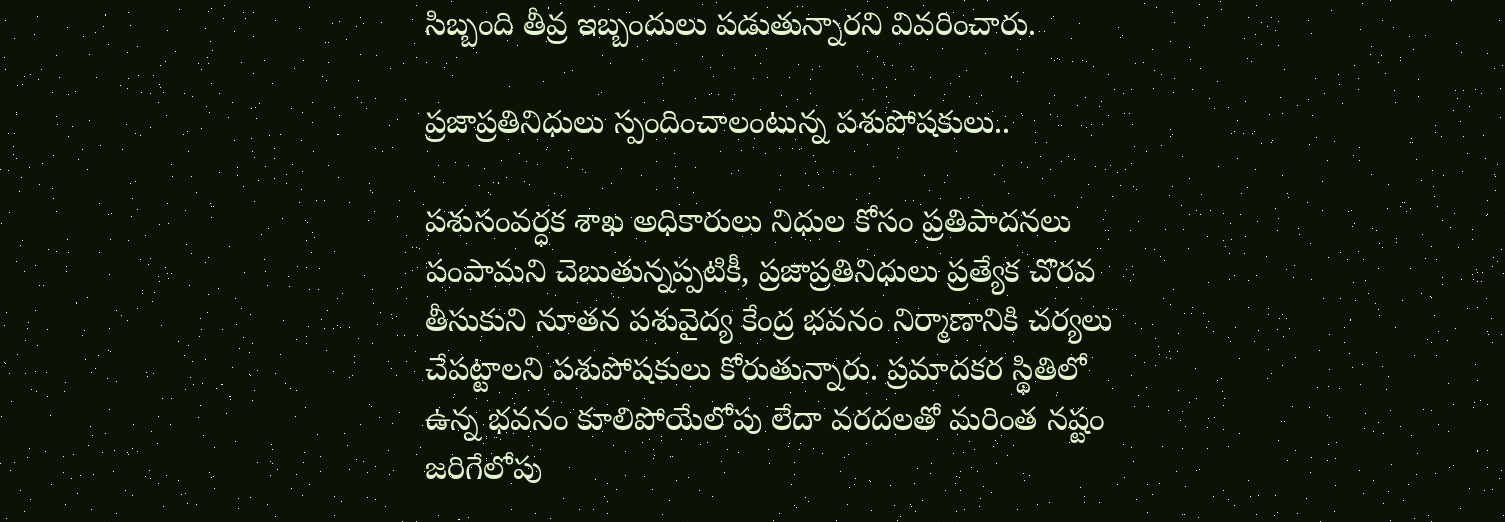సిబ్బంది తీవ్ర ఇబ్బందులు పడుతున్నారని వివరించారు.

ప్రజాప్రతినిధులు స్పందించాలంటున్న పశుపోషకులు..

పశుసంవర్ధక శాఖ అధికారులు నిధుల కోసం ప్రతిపాదనలు పంపామని చెబుతున్నప్పటికీ, ప్రజాప్రతినిధులు ప్రత్యేక చొరవ తీసుకుని నూతన పశువైద్య కేంద్ర భవనం నిర్మాణానికి చర్యలు చేపట్టాలని పశుపోషకులు కోరుతున్నారు. ప్రమాదకర స్థితిలో ఉన్న భవనం కూలిపోయేలోపు లేదా వరదలతో మరింత నష్టం జరిగేలోపు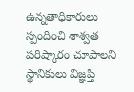ఉన్నతాధికారులు స్పందించి శాశ్వత పరిష్కారం చూపాలని స్థానికులు విజ్ఞప్తి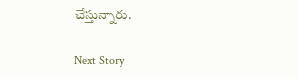చేస్తున్నారు.

Next Story